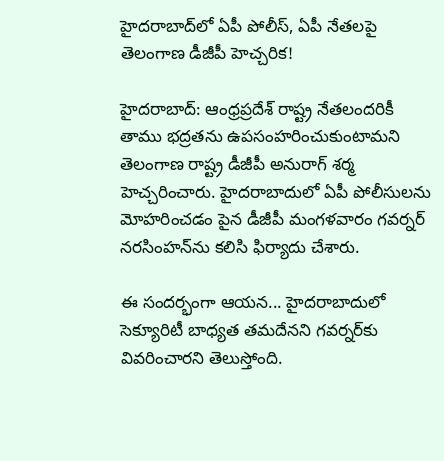హైదరాబాద్‌లో ఏపీ పోలీస్, ఏపీ నేతలపై తెలంగాణ డీజీపీ హెచ్చరిక!

హైదరాబాద్: ఆంధ్రప్రదేశ్ రాష్ట్ర నేతలందరికీ తాము భద్రతను ఉపసంహరించుకుంటామని తెలంగాణ రాష్ట్ర డీజీపీ అనురాగ్ శర్మ హెచ్చరించారు. హైదరాబాదులో ఏపీ పోలీసులను మోహరించడం పైన డీజీపీ మంగళవారం గవర్నర్ నరసింహన్‌ను కలిసి ఫిర్యాదు చేశారు.

ఈ సందర్భంగా ఆయన... హైదరాబాదులో సెక్యూరిటీ బాధ్యత తమదేనని గవర్నర్‌కు వివరించారని తెలుస్తోంది.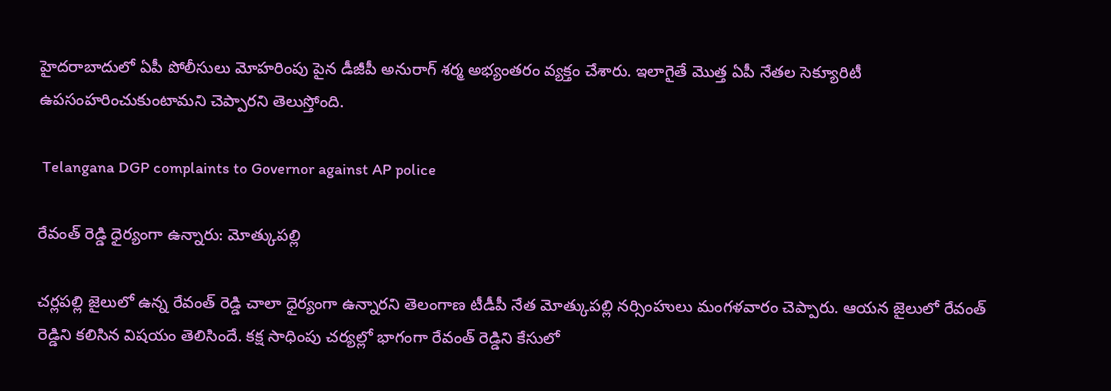హైదరాబాదులో ఏపీ పోలీసులు మోహరింపు పైన డీజీపీ అనురాగ్ శర్మ అభ్యంతరం వ్యక్తం చేశారు. ఇలాగైతే మొత్త ఏపీ నేతల సెక్యూరిటీ ఉపసంహరించుకుంటామని చెప్పారని తెలుస్తోంది.

 Telangana DGP complaints to Governor against AP police

రేవంత్ రెడ్డి ధైర్యంగా ఉన్నారు: మోత్కుపల్లి

చర్లపల్లి జైలులో ఉన్న రేవంత్ రెడ్డి చాలా ధైర్యంగా ఉన్నారని తెలంగాణ టీడీపీ నేత మోత్కుపల్లి నర్సింహులు మంగళవారం చెప్పారు. ఆయన జైలులో రేవంత్ రెడ్డిని కలిసిన విషయం తెలిసిందే. కక్ష సాధింపు చర్యల్లో భాగంగా రేవంత్ రెడ్డిని కేసులో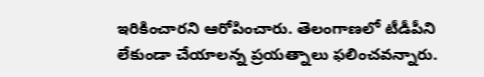ఇరికించారని ఆరోపించారు. తెలంగాణలో టీడీపీని లేకుండా చేయాలన్న ప్రయత్నాలు ఫలించవన్నారు.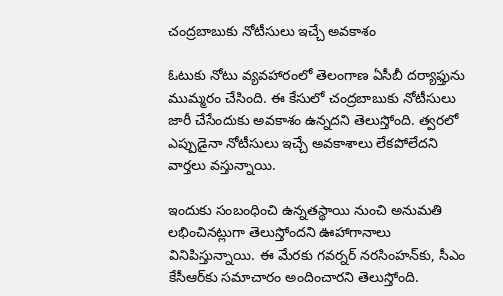చంద్రబాబుకు నోటీసులు ఇచ్చే అవకాశం

ఓటుకు నోటు వ్యవహారంలో తెలంగాణ ఏసీబీ దర్యాఫ్తును ముమ్మరం చేసింది. ఈ కేసులో చంద్రబాబుకు నోటీసులు జారీ చేసేందుకు అవకాశం ఉన్నదని తెలుస్తోంది. త్వరలో ఎప్పుడైనా నోటీసులు ఇచ్చే అవకాశాలు లేకపోలేదని వార్తలు వస్తున్నాయి.

ఇందుకు సంబంధించి ఉన్నతస్థాయి నుంచి అనుమతి లభించినట్లుగా తెలుస్తోందని ఊహాగానాలు వినిపిస్తున్నాయి. ఈ మేరకు గవర్నర్ నరసింహన్‌కు, సీఎం కేసీఆర్‌కు సమాచారం అందించారని తెలుస్తోంది.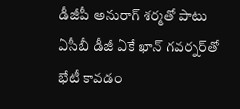డీజీపీ అనురాగ్ శర్మతో పాటు ఏసీబీ డీజీ ఏకే ఖాన్ గవర్నర్‌తో భేటీ కావడం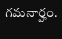గమనార్హం.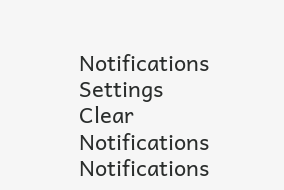Notifications
Settings
Clear Notifications
Notifications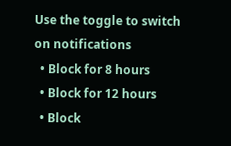Use the toggle to switch on notifications
  • Block for 8 hours
  • Block for 12 hours
  • Block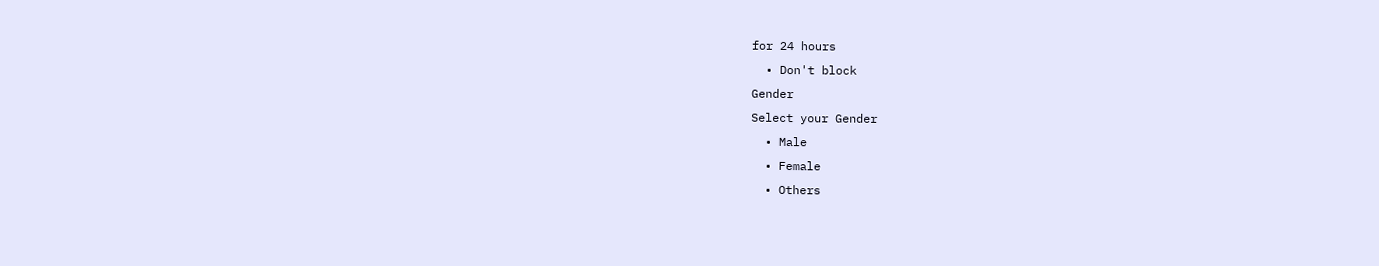for 24 hours
  • Don't block
Gender
Select your Gender
  • Male
  • Female
  • Others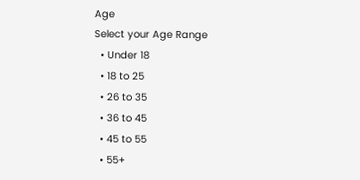Age
Select your Age Range
  • Under 18
  • 18 to 25
  • 26 to 35
  • 36 to 45
  • 45 to 55
  • 55+